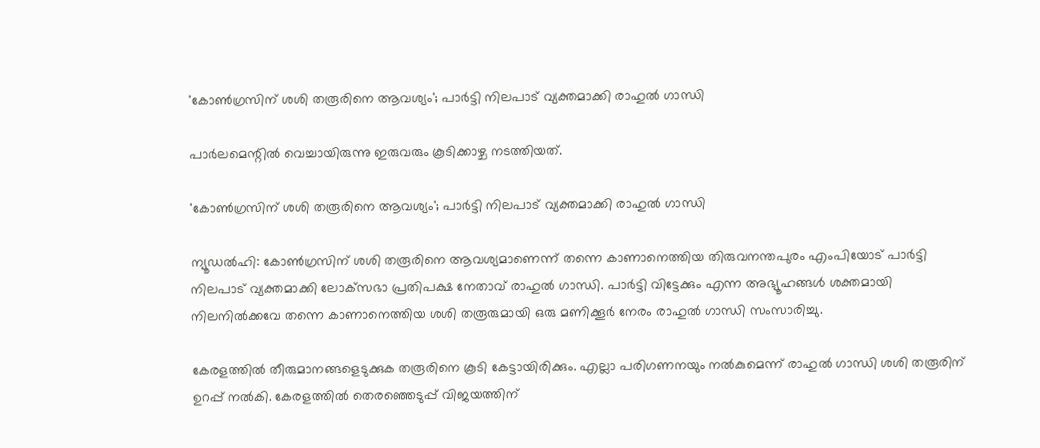'കോണ്‍ഗ്രസിന് ശശി തരൂരിനെ ആവശ്യം'; പാര്‍ട്ടി നിലപാട് വ്യക്തമാക്കി രാഹുല്‍ ഗാന്ധി

പാര്‍ലമെന്റില്‍ വെച്ചായിരുന്നു ഇരുവരും കൂടിക്കാഴ്ച നടത്തിയത്.

'കോണ്‍ഗ്രസിന് ശശി തരൂരിനെ ആവശ്യം'; പാര്‍ട്ടി നിലപാട് വ്യക്തമാക്കി രാഹുല്‍ ഗാന്ധി

ന്യൂഡല്‍ഹി: കോണ്‍ഗ്രസിന് ശശി തരൂരിനെ ആവശ്യമാണെന്ന് തന്നെ കാണാനെത്തിയ തിരുവനന്തപുരം എംപിയോട് പാര്‍ട്ടി നിലപാട് വ്യക്തമാക്കി ലോക്‌സഭാ പ്രതിപക്ഷ നേതാവ് രാഹുല്‍ ഗാന്ധി. പാര്‍ട്ടി വിട്ടേക്കും എന്ന അഭ്യൂഹങ്ങള്‍ ശക്തമായി നിലനില്‍ക്കവേ തന്നെ കാണാനെത്തിയ ശശി തരൂരുമായി ഒരു മണിക്കൂര്‍ നേരം രാഹുല്‍ ഗാന്ധി സംസാരിച്ചു.

കേരളത്തില്‍ തീരുമാനങ്ങളെടുക്കുക തരൂരിനെ കൂടി കേട്ടായിരിക്കും. എല്ലാ പരിഗണനയും നല്‍കുമെന്ന് രാഹുല്‍ ഗാന്ധി ശശി തരൂരിന് ഉറപ്പ് നല്‍കി. കേരളത്തില്‍ തെരഞ്ഞെടുപ്പ് വിജയത്തിന്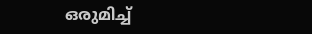ഒരുമിച്ച്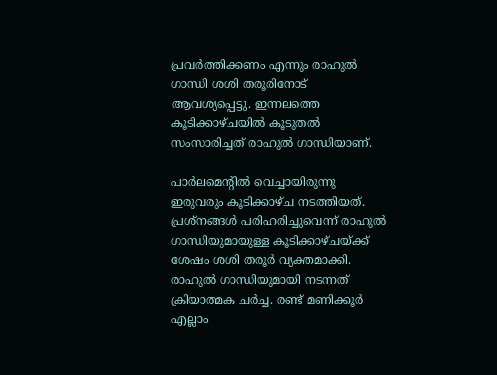പ്രവര്‍ത്തിക്കണം എന്നും രാഹുല്‍ ഗാന്ധി ശശി തരൂരിനോട് ആവശ്യപ്പെട്ടു. ഇന്നലത്തെ കൂടിക്കാഴ്ചയില്‍ കൂടുതല്‍ സംസാരിച്ചത് രാഹുല്‍ ഗാന്ധിയാണ്.

പാര്‍ലമെന്റില്‍ വെച്ചായിരുന്നു ഇരുവരും കൂടിക്കാഴ്ച നടത്തിയത്. പ്രശ്‌നങ്ങള്‍ പരിഹരിച്ചുവെന്ന് രാഹുല്‍ ഗാന്ധിയുമായുള്ള കൂടിക്കാഴ്ചയ്ക്ക് ശേഷം ശശി തരൂര്‍ വ്യക്തമാക്കി. രാഹുല്‍ ഗാന്ധിയുമായി നടന്നത് ക്രിയാത്മക ചര്‍ച്ച. രണ്ട് മണിക്കൂര്‍ എല്ലാം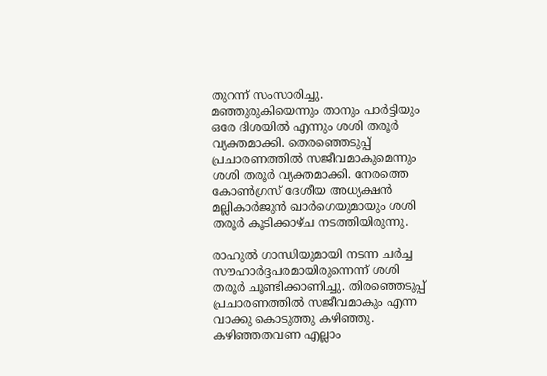തുറന്ന് സംസാരിച്ചു. മഞ്ഞുരുകിയെന്നും താനും പാര്‍ട്ടിയും ഒരേ ദിശയില്‍ എന്നും ശശി തരൂര്‍ വ്യക്തമാക്കി. തെരഞ്ഞെടുപ്പ് പ്രചാരണത്തില്‍ സജീവമാകുമെന്നും ശശി തരൂര്‍ വ്യക്തമാക്കി. നേരത്തെ കോണ്‍ഗ്രസ് ദേശീയ അധ്യക്ഷന്‍ മല്ലികാര്‍ജുന്‍ ഖാര്‍ഗെയുമായും ശശി തരൂര്‍ കൂടിക്കാഴ്ച നടത്തിയിരുന്നു.

രാഹുല്‍ ഗാന്ധിയുമായി നടന്ന ചര്‍ച്ച സൗഹാര്‍ദ്ദപരമായിരുന്നെന്ന് ശശി തരൂര്‍ ചൂണ്ടിക്കാണിച്ചു. തിരഞ്ഞെടുപ്പ് പ്രചാരണത്തില്‍ സജീവമാകും എന്ന വാക്കു കൊടുത്തു കഴിഞ്ഞു. കഴിഞ്ഞതവണ എല്ലാം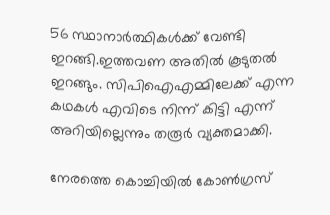56 സ്ഥാനാര്‍ത്ഥികള്‍ക്ക് വേണ്ടി ഇറങ്ങി.ഇത്തവണ അതില്‍ കൂടുതല്‍ ഇറങ്ങും. സിപിഐഎമ്മിലേക്ക് എന്ന കഥകള്‍ എവിടെ നിന്ന് കിട്ടി എന്ന് അറിയില്ലെന്നും തരൂര്‍ വ്യക്തമാക്കി.

നേരത്തെ കൊച്ചിയില്‍ കോണ്‍ഗ്രസ്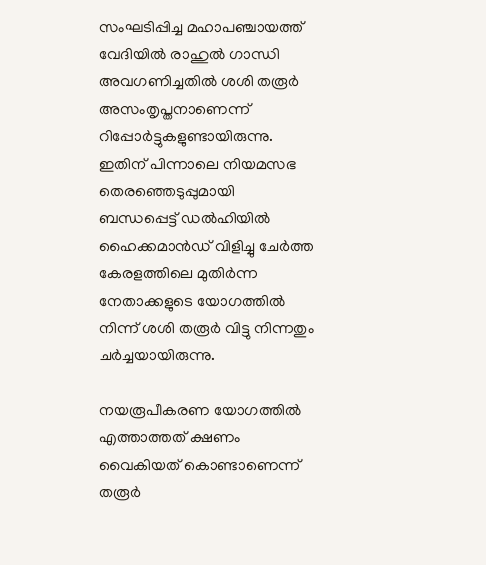സംഘടിപ്പിച്ച മഹാപഞ്ചായത്ത് വേദിയില്‍ രാഹുല്‍ ഗാന്ധി അവഗണിച്ചതില്‍ ശശി തരൂര്‍ അസംതൃപ്തനാണെന്ന് റിപ്പോര്‍ട്ടുകളുണ്ടായിരുന്നു. ഇതിന് പിന്നാലെ നിയമസഭ തെരഞ്ഞെടുപ്പുമായി ബന്ധപ്പെട്ട് ഡല്‍ഹിയില്‍ ഹൈക്കമാന്‍ഡ് വിളിച്ചു ചേര്‍ത്ത കേരളത്തിലെ മുതിര്‍ന്ന നേതാക്കളുടെ യോഗത്തില്‍ നിന്ന് ശശി തരൂര്‍ വിട്ടു നിന്നതും ചര്‍ച്ചയായിരുന്നു.

നയരൂപീകരണ യോഗത്തില്‍ എത്താത്തത് ക്ഷണം വൈകിയത് കൊണ്ടാണെന്ന് തരൂര്‍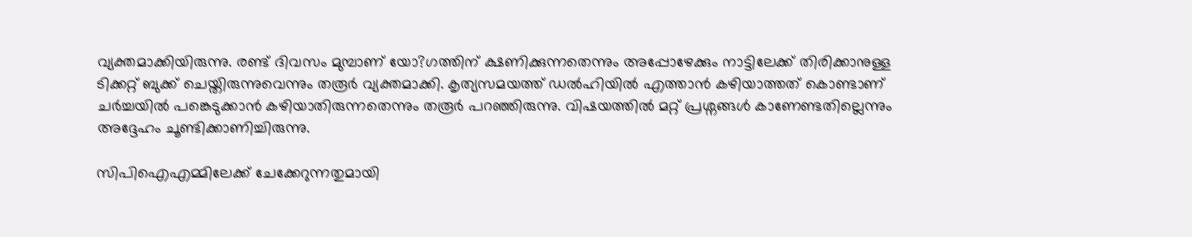വ്യക്തമാക്കിയിരുന്നു. രണ്ട് ദിവസം മുമ്പാണ് യോ?ഗത്തിന് ക്ഷണിക്കുന്നതെന്നും അപ്പോഴേക്കും നാട്ടിലേക്ക് തിരിക്കാനുള്ള ടിക്കറ്റ് ബുക്ക് ചെയ്തിരുന്നുവെന്നും തരൂര്‍ വ്യക്തമാക്കി. കൃത്യസമയത്ത് ഡല്‍ഹിയില്‍ എത്താന്‍ കഴിയാത്തത് കൊണ്ടാണ് ചര്‍ച്ചയില്‍ പങ്കെടുക്കാന്‍ കഴിയാതിരുന്നതെന്നും തരൂര്‍ പറഞ്ഞിരുന്നു. വിഷയത്തില്‍ മറ്റ് പ്രശ്നങ്ങള്‍ കാണേണ്ടതില്ലെന്നും അദ്ദേഹം ചൂണ്ടിക്കാണിച്ചിരുന്നു.

സിപിഐഎമ്മിലേക്ക് ചേക്കേറുന്നതുമായി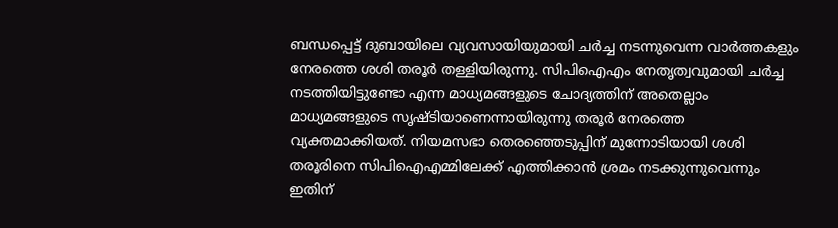ബന്ധപ്പെട്ട് ദുബായിലെ വ്യവസായിയുമായി ചര്‍ച്ച നടന്നുവെന്ന വാര്‍ത്തകളും നേരത്തെ ശശി തരൂര്‍ തള്ളിയിരുന്നു. സിപിഐഎം നേതൃത്വവുമായി ചര്‍ച്ച നടത്തിയിട്ടുണ്ടോ എന്ന മാധ്യമങ്ങളുടെ ചോദ്യത്തിന് അതെല്ലാം മാധ്യമങ്ങളുടെ സൃഷ്ടിയാണെന്നായിരുന്നു തരൂര്‍ നേരത്തെ വ്യക്തമാക്കിയത്. നിയമസഭാ തെരഞ്ഞെടുപ്പിന് മുന്നോടിയായി ശശി തരൂരിനെ സിപിഐഎമ്മിലേക്ക് എത്തിക്കാന്‍ ശ്രമം നടക്കുന്നുവെന്നും ഇതിന്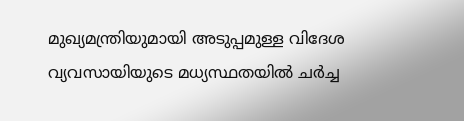മുഖ്യമന്ത്രിയുമായി അടുപ്പമുള്ള വിദേശ വ്യവസായിയുടെ മധ്യസ്ഥതയില്‍ ചര്‍ച്ച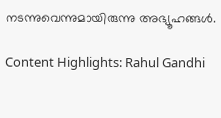നടന്നുവെന്നുമായിരുന്നു അഭ്യൂഹങ്ങള്‍.

Content Highlights: Rahul Gandhi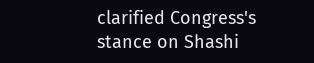clarified Congress's stance on Shashi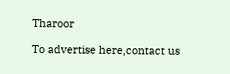Tharoor

To advertise here,contact us